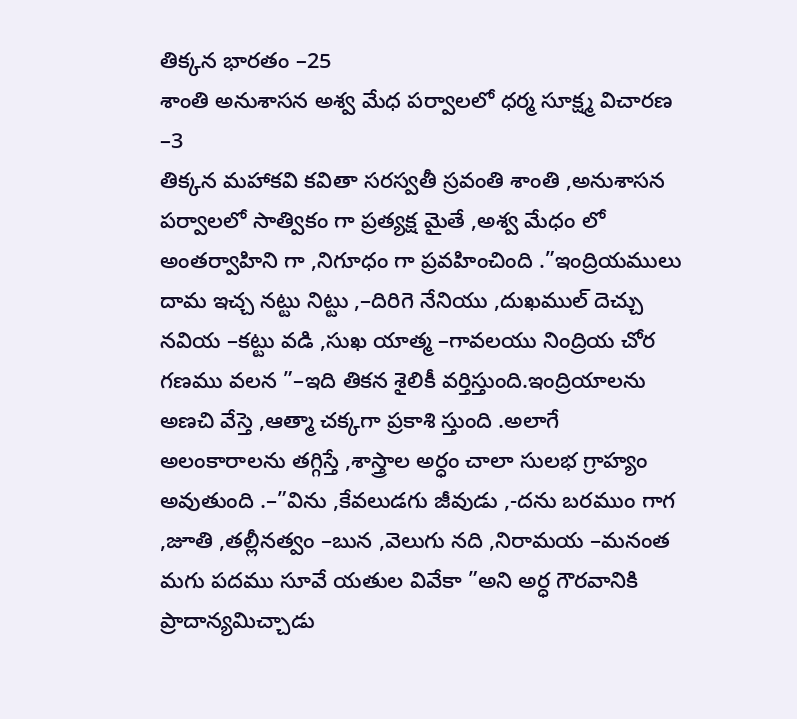తిక్కన భారతం –25
శాంతి అనుశాసన అశ్వ మేధ పర్వాలలో ధర్మ సూక్ష్మ విచారణ –3
తిక్కన మహాకవి కవితా సరస్వతీ స్రవంతి శాంతి ,అనుశాసన పర్వాలలో సాత్వికం గా ప్రత్యక్ష మైతే ,అశ్వ మేధం లో అంతర్వాహిని గా ,నిగూధం గా ప్రవహించింది .”ఇంద్రియములు దామ ఇచ్చ నట్టు నిట్టు ,–దిరిగె నేనియు ,దుఖముల్ దెచ్చు నవియ –కట్టు వడి ,సుఖ యాత్మ –గావలయు నింద్రియ చోర గణము వలన ”–ఇది తికన శైలికీ వర్తిస్తుంది.ఇంద్రియాలను అణచి వేస్తె ,ఆత్మా చక్కగా ప్రకాశి స్తుంది .అలాగే అలంకారాలను తగ్గిస్తే ,శాస్త్రాల అర్ధం చాలా సులభ గ్రాహ్యం అవుతుంది .–”విను ,కేవలుడగు జీవుడు ,-దను బరముం గాగ ,జూతి ,తల్లీనత్వం –బున ,వెలుగు నది ,నిరామయ –మనంత మగు పదము సూవే యతుల వివేకా ”అని అర్ధ గౌరవానికి ప్రాదాన్యమిచ్చాడు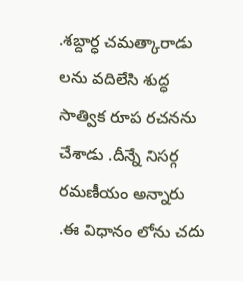.శబ్దార్ధ చమత్కారాడు లను వదిలేసి శుద్ధ సాత్విక రూప రచనను చేశాడు .దీన్నే నిసర్గ రమణీయం అన్నారు .ఈ విధానం లోను చదు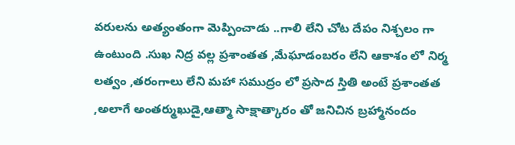వరులను అత్యంతంగా మెప్పించాడు ..గాలి లేని చోట దేపం నిశ్చలం గా ఉంటుంది .సుఖ నిద్ర వల్ల ప్రశాంతత ,మేఘాడంబరం లేని ఆకాశం లో నిర్మ లత్వం ,తరంగాలు లేని మహా సముద్రం లో ప్రసాద స్తితి అంటే ప్రశాంతత ,అలాగే అంతర్ముఖుడై,ఆత్మా సాక్షాత్కారం తో జనిచిన బ్రహ్మానందం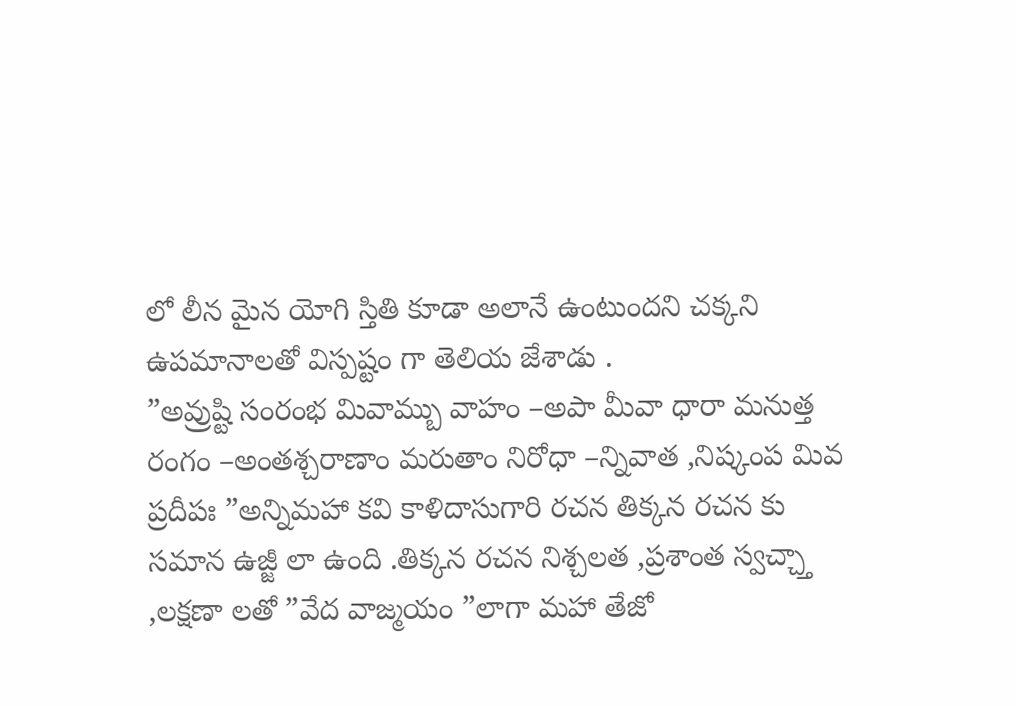లో లీన మైన యోగి స్తితి కూడా అలానే ఉంటుందని చక్కని ఉపమానాలతో విస్పష్టం గా తెలియ జేశాడు .
”అవ్రుష్టి సంరంభ మివామ్బు వాహం –అపా మీవా ధారా మనుత్త రంగం –అంతశ్చరాణాం మరుతాం నిరోధా –న్నివాత ,నిష్కంప మివ ప్రదీపః ”అన్నిమహా కవి కాళిదాసుగారి రచన తిక్కన రచన కు సమాన ఉజ్జీ లా ఉంది .తిక్కన రచన నిశ్చలత ,ప్రశాంత స్వచ్చ్తా ,లక్షణా లతో ”వేద వాజ్మయం ”లాగా మహా తేజో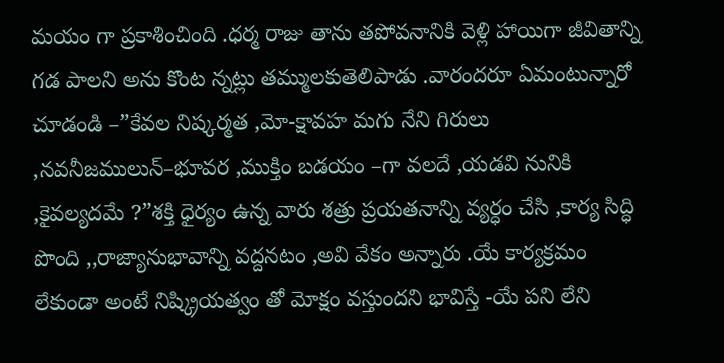మయం గా ప్రకాశించింది .ధర్మ రాజు తాను తపోవనానికి వెళ్లి హాయిగా జీవితాన్ని గడ పాలని అను కొంట న్నట్లు తమ్ములకుతెలిపాడు .వారందరూ ఏమంటున్నారో చూడండి –”కేవల నిష్కర్మత ,మో-క్షావహ మగు నేని గిరులు ,నవనీజములున్–భూవర ,ముక్తిం బడయం –గా వలదే ,యడవి నునికి ,కైవల్యదమే ?”శక్తి ధైర్యం ఉన్న వారు శత్రు ప్రయతనాన్ని వ్యర్ధం చేసి ,కార్య సిద్ధి పొంది ,,రాజ్యానుభావాన్ని వద్దనటం ,అవి వేకం అన్నారు .యే కార్యక్రమం లేకుండా అంటే నిష్క్రియత్వం తో మోక్షం వస్తుందని భావిస్తే -యే పని లేని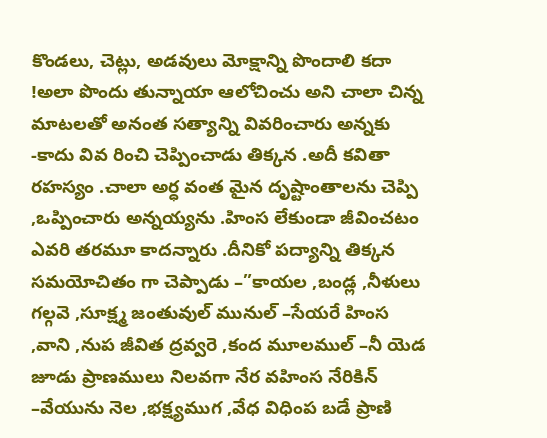కొండలు, చెట్లు, అడవులు మోక్షాన్ని పొందాలి కదా !అలా పొందు తున్నాయా ఆలోచించు అని చాలా చిన్న మాటలతో అనంత సత్యాన్ని వివరించారు అన్నకు -కాదు వివ రించి చెప్పించాడు తిక్కన .అదీ కవితా రహస్యం .చాలా అర్ధ వంత మైన దృష్టాంతాలను చెప్పి ,ఒప్పించారు అన్నయ్యను .హింస లేకుండా జీవించటం ఎవరి తరమూ కాదన్నారు .దీనికో పద్యాన్ని తిక్కన సమయోచితం గా చెప్పాడు –”కాయల ,బండ్ల ,నీళులు గల్గవె ,సూక్ష్మ జంతువుల్ మునుల్ –సేయరే హింస ,వాని ,నుప జీవిత ద్రవ్వరె ,కంద మూలముల్ –నీ యెడ జూడు ప్రాణములు నిలవగా నేర వహింస నేరికిన్ –వేయును నెల ,భక్ష్యముగ ,వేధ విధింప బడే ప్రాణి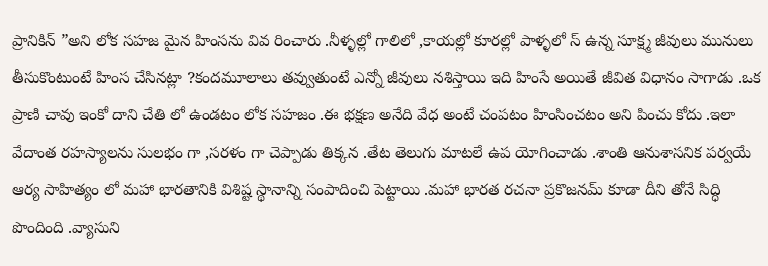ప్రానికిన్ ”అని లోక సహజ మైన హింసను వివ రించారు .నీళ్ళల్లో గాలిలో ,కాయల్లో కూరల్లో పాళ్ళలో స్ ఉన్న సూక్ష్మ జీవులు మునులు తీసుకొంటుంటే హింస చేసినట్లా ?కందమూలాలు తవ్వుతుంటే ఎన్నో జీవులు నశిస్తాయి ఇది హింసే అయితే జీవిత విధానం సాగాడు .ఒక ప్రాణి చావు ఇంకో దాని చేతి లో ఉండటం లోక సహజం .ఈ భక్షణ అనేది వేధ అంటే చంపటం హింసించటం అని పించు కోదు .ఇలా వేదాంత రహస్యాలను సులభం గా ,సరళం గా చెప్పాడు తిక్కన .తేట తెలుగు మాటలే ఉప యోగించాడు .శాంతి ఆనుశాసనిక పర్వయే ఆర్య సాహిత్యం లో మహా భారతానికి విశిష్ట స్థానాన్ని సంపాదించి పెట్టాయి .మహా భారత రచనా ప్రకొజనమ్ కూడా దీని తోనే సిద్ధి పొందింది .వ్యాసుని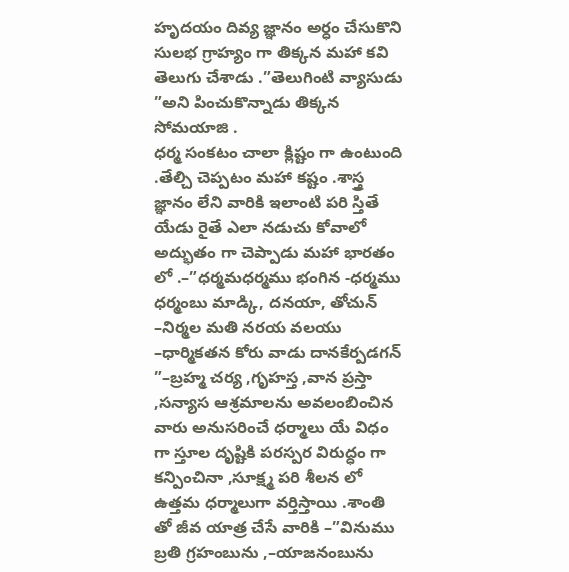హృదయం దివ్య జ్ఞానం అర్ధం చేసుకొని సులభ గ్రాహ్యం గా తిక్కన మహా కవి తెలుగు చేశాడు .”తెలుగింటి వ్యాసుడు ”అని పించుకొన్నాడు తిక్కన సోమయాజి .
ధర్మ సంకటం చాలా క్లిష్టం గా ఉంటుంది .తేల్చి చెప్పటం మహా కష్టం .శాస్త్ర జ్ఞానం లేని వారికి ఇలాంటి పరి స్తితే యేడు రైతే ఎలా నడుచు కోవాలో అద్భుతం గా చెప్పాడు మహా భారతం లో .–”ధర్మమధర్మము భంగిన -ధర్మము ధర్మంబు మాడ్కి, దనయా, తోచున్ –నిర్మల మతి నరయ వలయు –ధార్మికతన కోరు వాడు దానకేర్పడగన్ ”–బ్రహ్మ చర్య ,గృహస్త ,వాన ప్రస్తా ,సన్యాస ఆశ్రమాలను అవలంబించిన వారు అనుసరించే ధర్మాలు యే విధం గా స్తూల దృష్టికి పరస్పర విరుద్ధం గా కన్పించినా ,సూక్ష్మ పరి శీలన లో ఉత్తమ ధర్మాలుగా వర్తిస్తాయి .శాంతి తో జీవ యాత్ర చేసే వారికి –”వినుము బ్రతి గ్రహంబును ,–యాజనంబును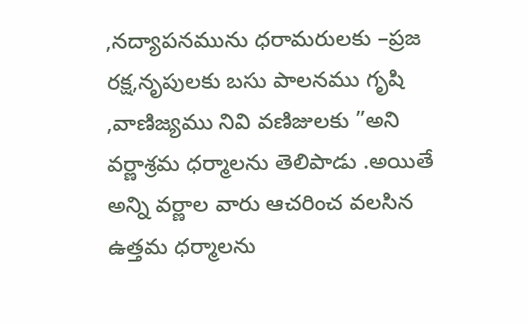,నద్యాపనమును ధరామరులకు –ప్రజ రక్ష,నృపులకు బసు పాలనము గృషి ,వాణిజ్యము నివి వణిజులకు ”అని వర్ణాశ్రమ ధర్మాలను తెలిపాడు .అయితే అన్ని వర్ణాల వారు ఆచరించ వలసిన ఉత్తమ ధర్మాలను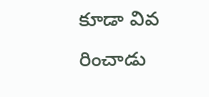కూడా వివ రించాడు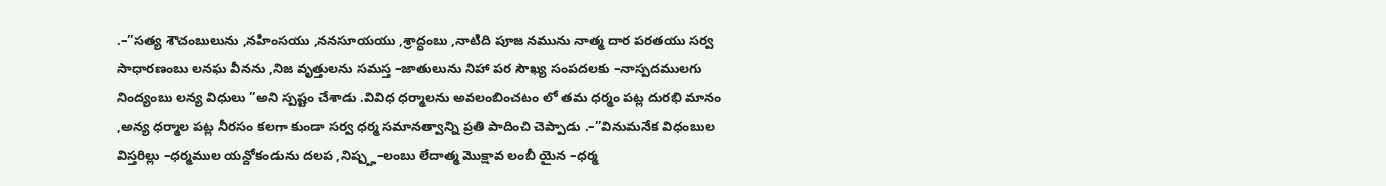.–”సత్య శౌచంబులును ,నహింసయు ,ననసూయయు ,శ్రాద్ధంబు ,నాటిది పూజ నమును నాత్మ దార పరతయు సర్వ సాధారణంబు లనఘ వీనను ,నిజ వృత్తులను సమస్త –జాతులును నిహా పర సౌఖ్య సంపదలకు –నాస్పదములగు నింద్యంబు లన్య విధులు ”అని స్పష్టం చేశాడు .వివిధ ధర్మాలను అవలంబించటం లో తమ ధర్మం పట్ల దురభి మానం ,అన్య ధర్మాల పట్ల నీరసం కలగా కుండా సర్వ ధర్మ సమానత్వాన్ని ప్రతి పాదించి చెప్పాడు .–”వినుమనేక విధంబుల విస్తరిల్లు –ధర్మముల యన్దోకండును దలప ,నిష్ప్హ–లంబు లేదాత్మ మొక్షావ లంబీ యైన –ధర్మ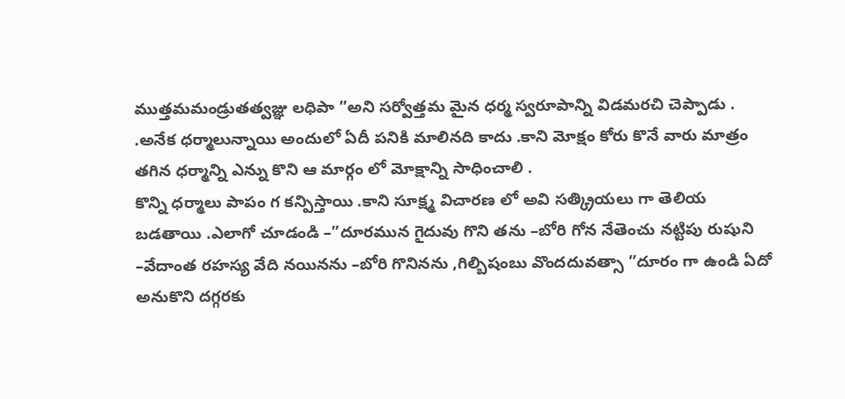ముత్తమమండ్రుతత్వజ్ఞు లధిపా ”అని సర్వోత్తమ మైన ధర్మ స్వరూపాన్ని విడమరచి చెప్పాడు . .అనేక ధర్మాలున్నాయి అందులో ఏదీ పనికి మాలినది కాదు .కాని మోక్షం కోరు కొనే వారు మాత్రం తగిన ధర్మాన్ని ఎన్ను కొని ఆ మార్గం లో మోక్షాన్ని సాధించాలి .
కొన్ని ధర్మాలు పాపం గ కన్పిస్తాయి .కాని సూక్ష్మ విచారణ లో అవి సత్క్రియలు గా తెలియ బడతాయి .ఎలాగో చూడండి –”దూరమున గైదువు గొని తను –బోరి గోన నేతెంచు నట్టిపు రుషుని –వేదాంత రహస్య వేది నయినను –బోరి గొనినను ,గిల్బిషంబు వొందదువత్సా ”దూరం గా ఉండి ఏదో అనుకొని దగ్గరకు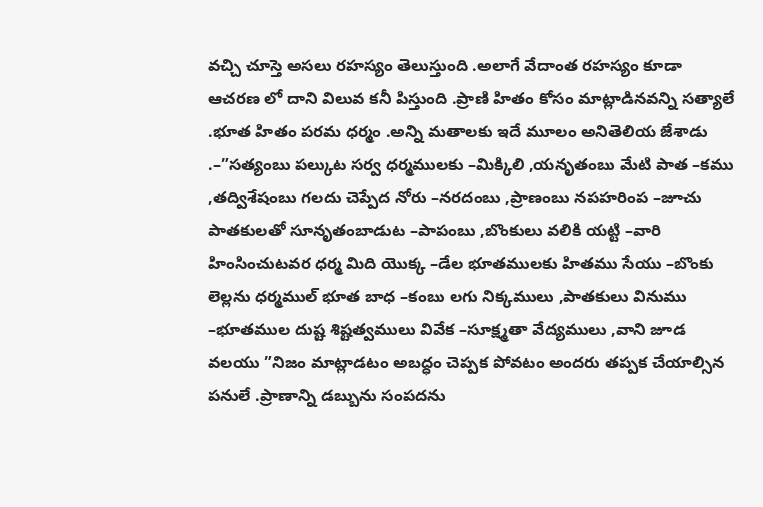వచ్చి చూస్తె అసలు రహస్యం తెలుస్తుంది .అలాగే వేదాంత రహస్యం కూడా ఆచరణ లో దాని విలువ కనీ పిస్తుంది .ప్రాణి హితం కోసం మాట్లాడినవన్ని సత్యాలే .భూత హితం పరమ ధర్మం .అన్ని మతాలకు ఇదే మూలం అనితెలియ జేశాడు .–”సత్యంబు పల్కుట సర్వ ధర్మములకు –మిక్కిలి ,యనృతంబు మేటి పాత –కము ,తద్విశేషంబు గలదు చెప్పేద నోరు –నరదంబు ,ప్రాణంబు నపహరింప –జూచు పాతకులతో సూనృతంబాడుట –పాపంబు ,బొంకులు వలికి యట్టి –వారి హింసించుటవర ధర్మ మిది యొక్క –డేల భూతములకు హితము సేయు –బొంకు లెల్లను ధర్మముల్ భూత బాధ –కంబు లగు నిక్కములు ,పాతకులు వినుము –భూతముల దుష్ట శిష్టత్వములు వివేక –సూక్ష్మతా వేద్యములు ,వాని జూడ వలయు ”నిజం మాట్లాడటం అబద్ధం చెప్పక పోవటం అందరు తప్పక చేయాల్సిన పనులే .ప్రాణాన్ని డబ్బును సంపదను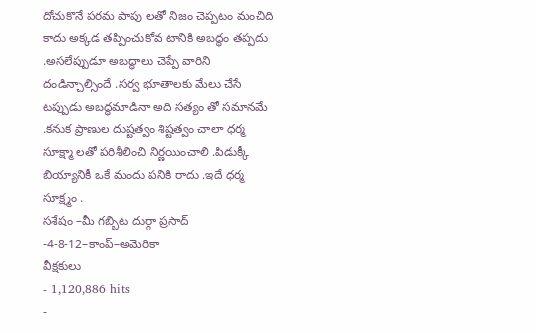దోచుకొనే పరమ పాపు లతో నిజం చెప్పటం మంచిది కాదు అక్కడ తప్పించుకోవ టానికి అబద్ధం తప్పదు .అసలేప్పుడూ అబద్ధాలు చెప్పే వారిని దండిన్చాల్సిందే .సర్వ భూతాలకు మేలు చేసే టప్పుడు అబద్ధమాడినా అది సత్యం తో సమానమే .కనుక ప్రాణుల దుష్టత్వం శిష్టత్వం చాలా ధర్మ సూక్ష్మా లతో పరిశీలించి నిర్ణయించాలి .పిడుక్కీ బియ్యానికీ ఒకే మందు పనికి రాదు .ఇదే ధర్మ సూక్ష్మం .
సశేషం –మీ గబ్బిట దుర్గా ప్రసాద్ -4-8-12–కాంప్–అమెరికా
వీక్షకులు
- 1,120,886 hits
-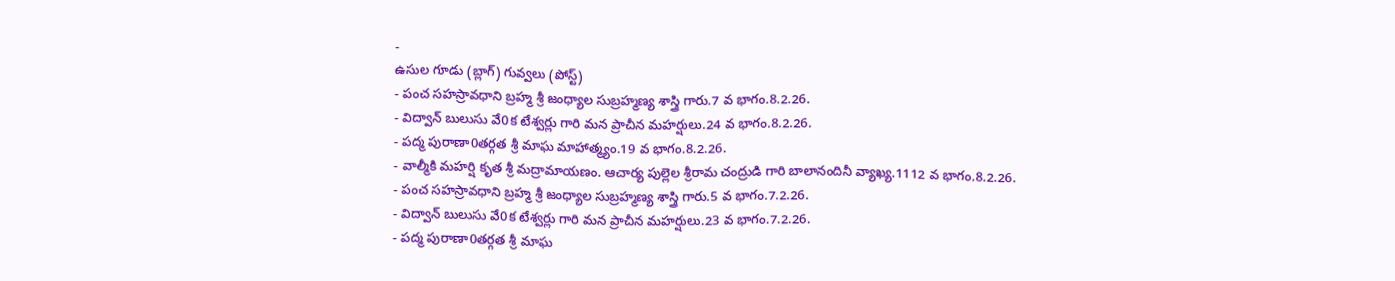-
ఉసుల గూడు (బ్లాగ్) గువ్వలు (పోస్ట్)
- పంచ సహస్రావధాని బ్రహ్మ శ్రీ జంధ్యాల సుబ్రహ్మణ్య శాస్త్రి గారు.7 వ భాగం.8.2.26.
- విద్వాన్ బులుసు వే0క టేశ్వర్లు గారి మన ప్రాచీన మహర్షులు.24 వ భాగం.8.2.26.
- పద్మ పురాణా0తర్గత శ్రీ మాఘ మాహాత్మ్యం.19 వ భాగం.8.2.26.
- వాల్మీకి మహర్షి కృత శ్రీ మద్రామాయణం. ఆచార్య పుల్లెల శ్రీరామ చంద్రుడి గారి బాలానందినీ వ్యాఖ్య.1112 వ భాగం.8.2.26.
- పంచ సహస్రావధాని బ్రహ్మ శ్రీ జంధ్యాల సుబ్రహ్మణ్య శాస్త్రి గారు.5 వ భాగం.7.2.26.
- విద్వాన్ బులుసు వే0క టేశ్వర్లు గారి మన ప్రాచీన మహర్షులు.23 వ భాగం.7.2.26.
- పద్మ పురాణా0తర్గత శ్రీ మాఘ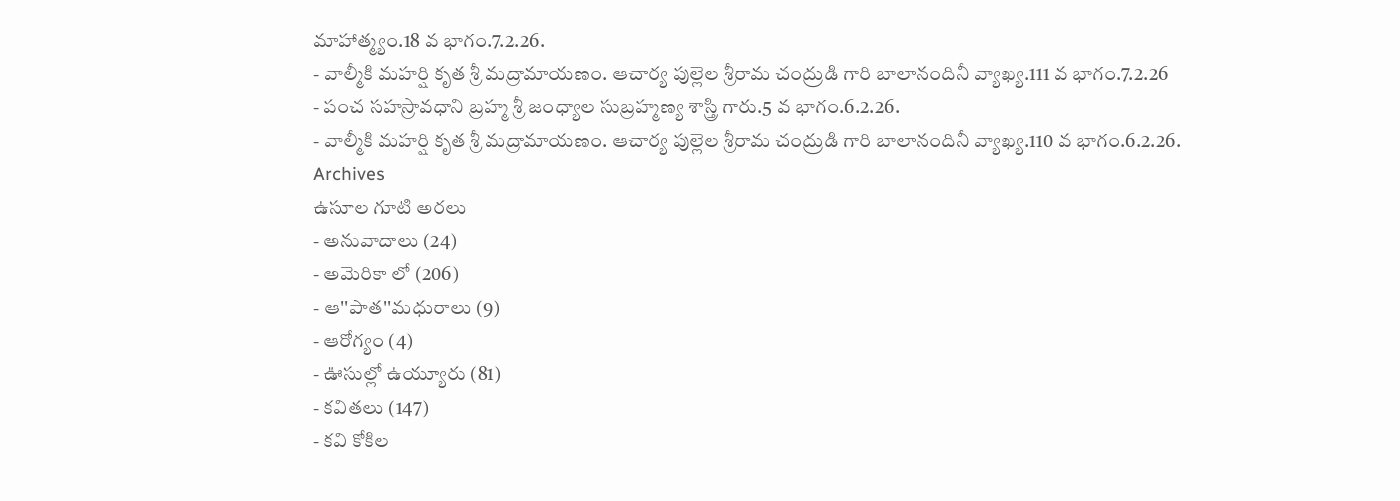మాహాత్మ్యం.18 వ భాగం.7.2.26.
- వాల్మీకి మహర్షి కృత శ్రీ మద్రామాయణం. ఆచార్య పుల్లెల శ్రీరామ చంద్రుడి గారి బాలానందినీ వ్యాఖ్య.111 వ భాగం.7.2.26
- పంచ సహస్రావధాని బ్రహ్మ శ్రీ జంధ్యాల సుబ్రహ్మణ్య శాస్త్రి గారు.5 వ భాగం.6.2.26.
- వాల్మీకి మహర్షి కృత శ్రీ మద్రామాయణం. ఆచార్య పుల్లెల శ్రీరామ చంద్రుడి గారి బాలానందినీ వ్యాఖ్య.110 వ భాగం.6.2.26.
Archives
ఉసూల గూటి అరలు
- అనువాదాలు (24)
- అమెరికా లో (206)
- ఆ''పాత''మధురాలు (9)
- ఆరోగ్యం (4)
- ఊసుల్లో ఉయ్యూరు (81)
- కవితలు (147)
- కవి కోకిల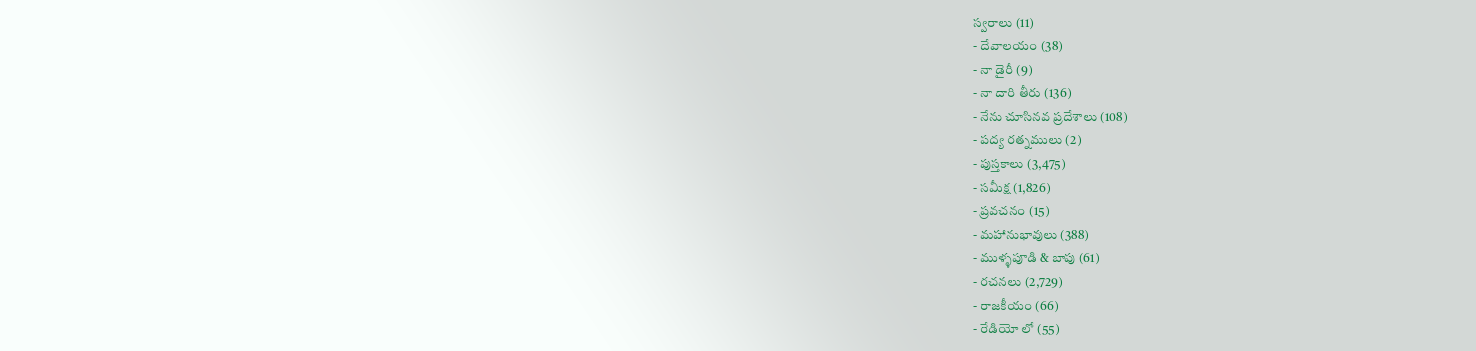స్వరాలు (11)
- దేవాలయం (38)
- నా డైరీ (9)
- నా దారి తీరు (136)
- నేను చూసినవ ప్రదేశాలు (108)
- పద్య రత్నములు (2)
- పుస్తకాలు (3,475)
- సమీక్ష (1,826)
- ప్రవచనం (15)
- మహానుభావులు (388)
- ముళ్ళపూడి & బాపు (61)
- రచనలు (2,729)
- రాజకీయం (66)
- రేడియో లో (55)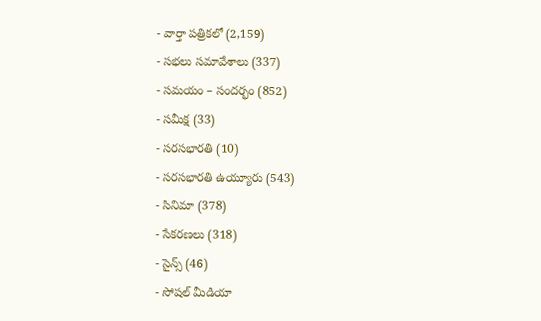- వార్తా పత్రికలో (2,159)
- సభలు సమావేశాలు (337)
- సమయం – సందర్భం (852)
- సమీక్ష (33)
- సరసభారతి (10)
- సరసభారతి ఉయ్యూరు (543)
- సినిమా (378)
- సేకరణలు (318)
- సైన్స్ (46)
- సోషల్ మీడియా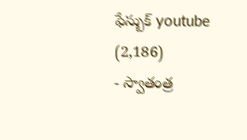ఫేస్బుక్ youtube (2,186)
- స్వాతంత్ర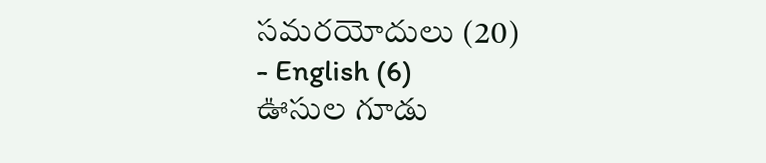సమరయోదులు (20)
- English (6)
ఊసుల గూడు